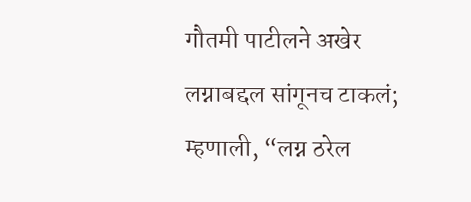गौतमी पाटीलने अखेर लग्नाबद्दल सांगूनच टाकलं; म्हणाली, “लग्न ठरेल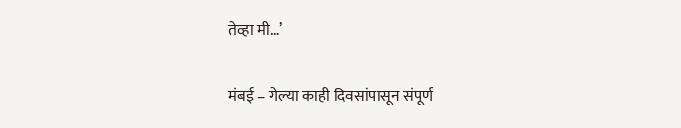तेव्हा मी…’

मंबई – गेल्या काही दिवसांपासून संपूर्ण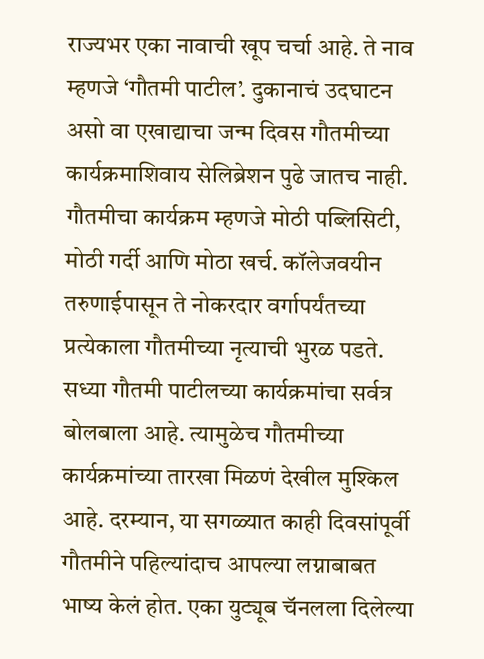राज्यभर एका नावाची खूप चर्चा आहे. ते नाव म्हणजे ‘गौतमी पाटील’. दुकानाचं उदघाटन असो वा एखाद्याचा जन्म दिवस गौतमीच्या कार्यक्रमाशिवाय सेलिब्रेशन पुढे जातच नाही. गौतमीचा कार्यक्रम म्हणजे मोठी पब्लिसिटी, मोठी गर्दी आणि मोठा खर्च. कॉलेजवयीन तरुणाईपासून ते नोकरदार वर्गापर्यंतच्या प्रत्येकाला गौतमीच्या नृत्याची भुरळ पडते.
सध्या गौतमी पाटीलच्या कार्यक्रमांचा सर्वत्र बोलबाला आहे. त्यामुळेच गौतमीच्या कार्यक्रमांच्या तारखा मिळणं देखील मुश्किल आहे. दरम्यान, या सगळ्यात काही दिवसांपूर्वी गौतमीने पहिल्यांदाच आपल्या लग्नाबाबत भाष्य केलं होत. एका युट्यूब चॅनलला दिलेल्या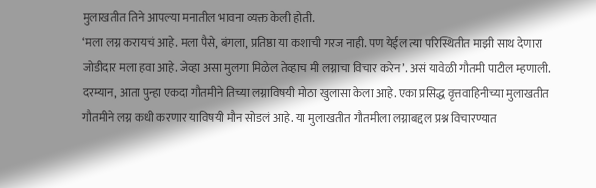मुलाखतीत तिने आपल्या मनातील भावना व्यक्त केली होती.
‘मला लग्न करायचं आहे. मला पैसे, बंगला, प्रतिष्ठा या कशाची गरज नाही. पण येईल त्या परिस्थितीत माझी साथ देणारा जोडीदार मला हवा आहे. जेव्हा असा मुलगा मिळेल तेव्हाच मी लग्नाचा विचार करेन’. असं यावेळी गौतमी पाटील म्हणाली.
दरम्यान, आता पुन्हा एकदा गौतमीने तिच्या लग्नाविषयी मोठा खुलासा केला आहे. एका प्रसिद्ध वृत्तवाहिनीच्या मुलाखतीत गौतमीने लग्न कधी करणार याविषयी मौन सोडलं आहे. या मुलाखतीत गौतमीला लग्नाबद्दल प्रश्न विचारण्यात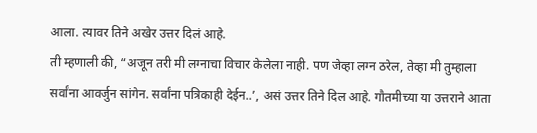आला. त्यावर तिने अखेर उत्तर दिलं आहे.
ती म्हणाली की, “अजून तरी मी लग्नाचा विचार केलेला नाही. पण जेव्हा लग्न ठरेल, तेव्हा मी तुम्हाला सर्वांना आवर्जुन सांगेन. सर्वांना पत्रिकाही देईन..’, असं उत्तर तिने दिल आहे. गौतमीच्या या उत्तराने आता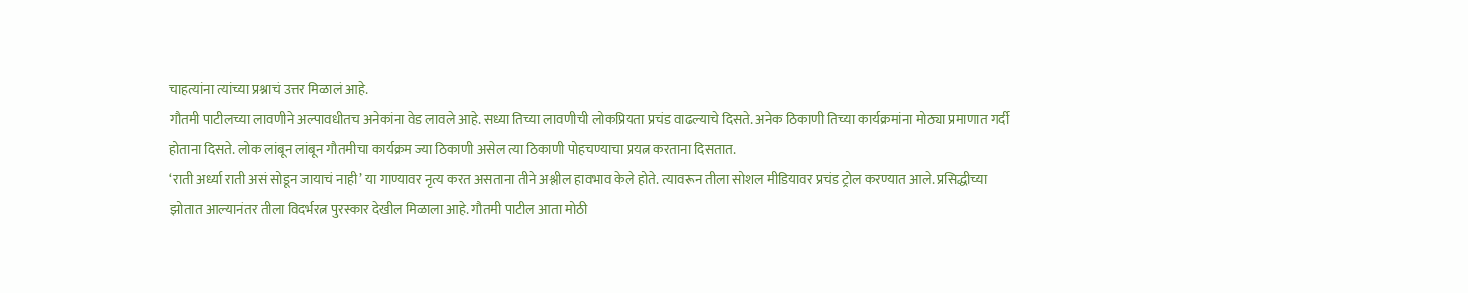चाहत्यांना त्यांच्या प्रश्नाचं उत्तर मिळालं आहे.
गौतमी पाटीलच्या लावणीने अल्पावधीतच अनेकांना वेड लावले आहे. सध्या तिच्या लावणीची लोकप्रियता प्रचंड वाढल्याचे दिसते. अनेक ठिकाणी तिच्या कार्यक्रमांना मोठ्या प्रमाणात गर्दी होताना दिसते. लोक लांबून लांबून गौतमीचा कार्यक्रम ज्या ठिकाणी असेल त्या ठिकाणी पोहचण्याचा प्रयत्न करताना दिसतात.
‘राती अर्ध्या राती असं सोडून जायाचं नाही’ या गाण्यावर नृत्य करत असताना तीने अश्लील हावभाव केले होते. त्यावरून तीला सोशल मीडियावर प्रचंड ट्रोल करण्यात आले. प्रसिद्धीच्या झोतात आल्यानंतर तीला विदर्भरत्न पुरस्कार देखील मिळाला आहे. गौतमी पाटील आता मोठी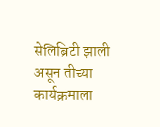सेलिब्रिटी झाली असून तीच्या कार्यक्रमाला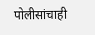पोलीसांचाही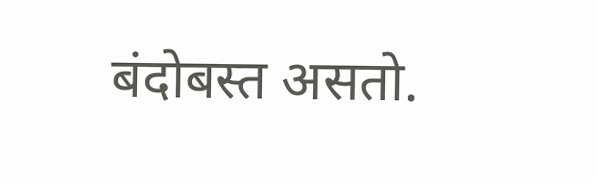बंदोबस्त असतो.